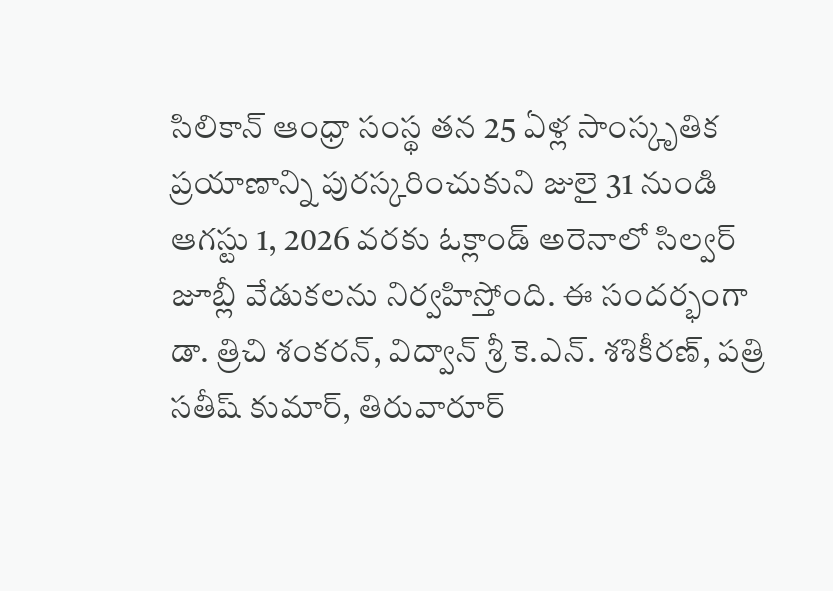సిలికాన్ ఆంధ్రా సంస్థ తన 25 ఏళ్ల సాంస్కృతిక ప్రయాణాన్ని పురస్కరించుకుని జులై 31 నుండి ఆగస్టు 1, 2026 వరకు ఓక్లాండ్ అరెనాలో సిల్వర్ జూబ్లీ వేడుకలను నిర్వహిస్తోంది. ఈ సందర్భంగా డా. త్రిచి శంకరన్, విద్వాన్ శ్రీ కె.ఎన్. శశికీరణ్, పత్రి సతీష్ కుమార్, తిరువారూర్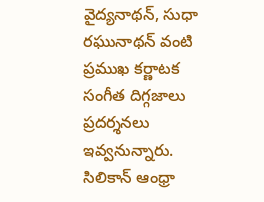వైద్యనాథన్, సుధా రఘునాథన్ వంటి ప్రముఖ కర్ణాటక సంగీత దిగ్గజాలు ప్రదర్శనలు ఇవ్వనున్నారు.
సిలికాన్ ఆంధ్రా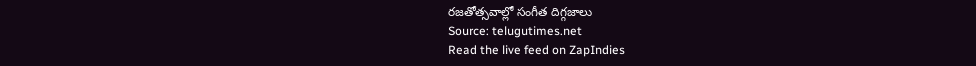రజతోత్సవాల్లో సంగీత దిగ్గజాలు
Source: telugutimes.net
Read the live feed on ZapIndies